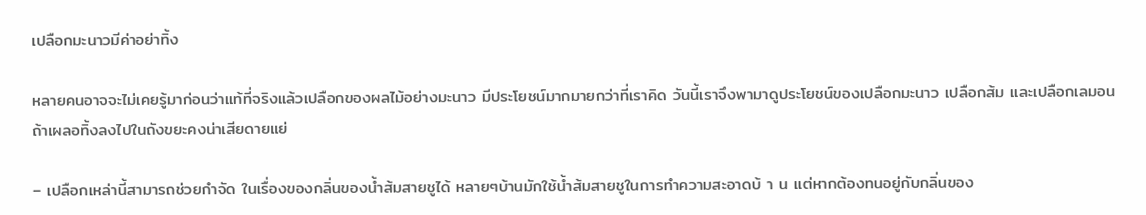เปลือกมะนาวมีค่าอย่าทิ้ง

หลายคนอาจจะไม่เคยรู้มาก่อนว่าแท้ที่จริงแล้วเปลือกของผลไม้อย่างมะนาว มีประโยชน์มากมายกว่าที่เราคิด วันนี้เราจึงพามาดูประโยชน์ของเปลือกมะนาว เปลือกส้ม และเปลือกเลมอน ถ้าเผลอทิ้งลงไปในถังขยะคงน่าเสียดายแย่

– เปลือกเหล่านี้สามารถช่วยกำจัด ในเรื่องของกลิ่นของน้ำส้มสายชูได้ หลายๆบ้านมักใช้น้ำส้มสายชูในการทำความสะอาดบ้ า น แต่หากต้องทนอยู่กับกลิ่นของ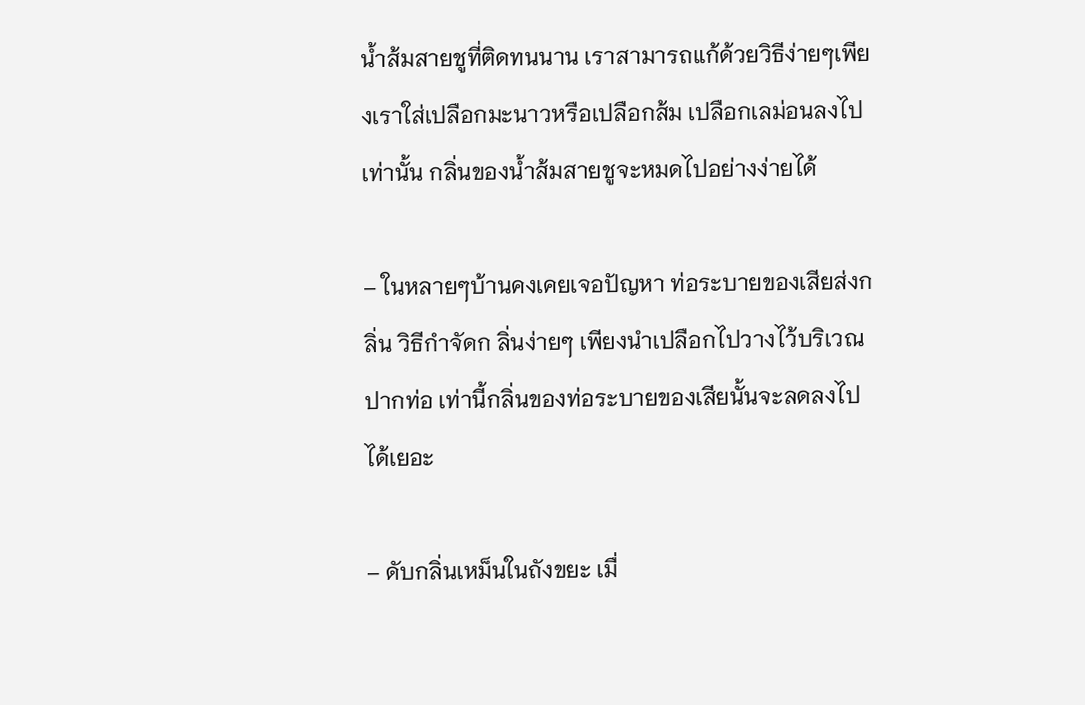น้ำส้มสายชูที่ติดทนนาน เราสามารถแก้ด้วยวิธีง่ายๆเพียงเราใส่เปลือกมะนาวหรือเปลือกส้ม เปลือกเลม่อนลงไปเท่านั้น กลิ่นของน้ำส้มสายชูจะหมดไปอย่างง่ายได้

– ในหลายๆบ้านคงเคยเจอปัญหา ท่อระบายของเสียส่งกลิ่น วิธีกำจัดก ลิ่นง่ายๆ เพียงนำเปลือกไปวางไว้บริเวณปากท่อ เท่านี้กลิ่นของท่อระบายของเสียนั้นจะลดลงไปได้เยอะ

– ดับกลิ่นเหม็นในถังขยะ เมื่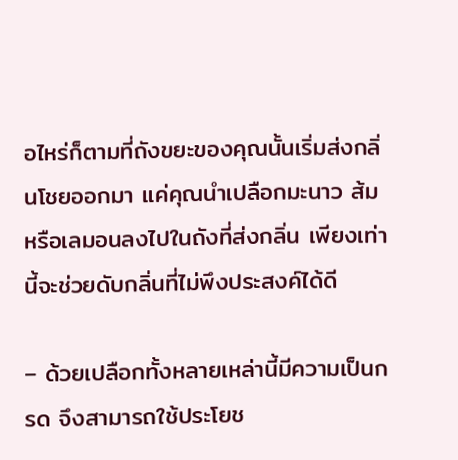อไหร่ก็ตามที่ถังขยะของคุณนั้นเริ่มส่งกลิ่นโชยออกมา แค่คุณนำเปลือกมะนาว ส้ม หรือเลมอนลงไปในถังที่ส่งกลิ่น เพียงเท่านี้จะช่วยดับกลิ่นที่ไม่พึงประสงค์ได้ดี

– ด้วยเปลือกทั้งหลายเหล่านี้มีความเป็นกรด จึงสามารถใช้ประโยช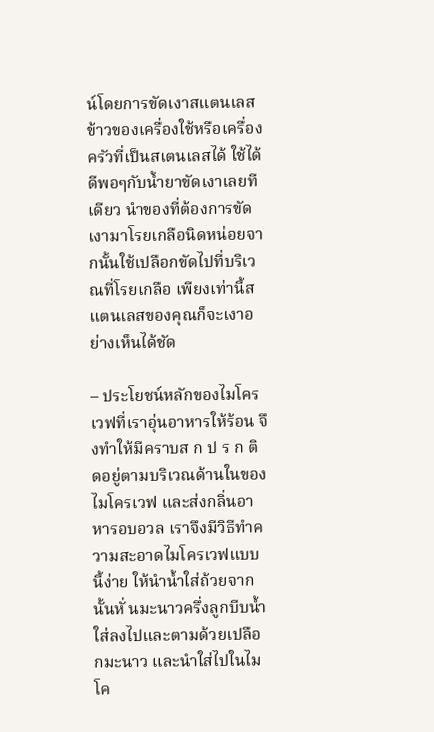น์โดยการขัดเงาสแตนเลส ข้าวของเครื่องใช้หรือเครื่องครัวที่เป็นสเตนเลสได้ ใช้ได้ดีพอๆกับน้ำยาขัดเงาเลยทีเดียว นำของที่ต้องการขัดเงามาโรยเกลือนิดหน่อยจากนั้นใช้เปลือกขัดไปที่บริเวณที่โรยเกลือ เพียงเท่านี้สแตนเลสของคุณก็จะเงาอย่างเห็นได้ชัด

– ประโยชน์หลักของไมโครเวฟที่เราอุ่นอาหารให้ร้อน จึงทำให้มีคราบส ก ป ร ก ติดอยู่ตามบริเวณด้านในของไมโครเวฟ และส่งกลิ่นอาหารอบอวล เราจึงมีวิธีทำความสะอาดไมโครเวฟแบบนี้ง่าย ให้นำน้ำใส่ถ้วยจากนั้นหั่ นมะนาวครึ่งลูกบีบน้ำใส่ลงไปและตามด้วยเปลือกมะนาว และนำใส่ไปในไมโค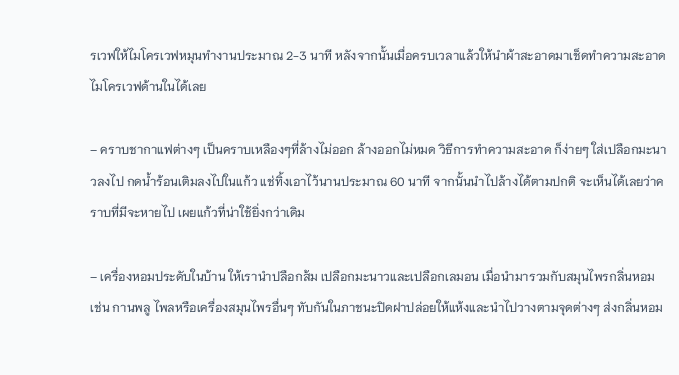รเวฟให้ไมโครเวฟหมุนทำงานประมาณ 2-3 นาที หลังจากนั้นเมื่อครบเวลาแล้วให้นำผ้าสะอาดมาเช็ดทำความสะอาดไมโครเวฟด้านในได้เลย

– คราบชากาแฟต่างๆ เป็นคราบเหลืองๆที่ล้างไม่ออก ล้างออกไม่หมด วิธีการทำความสะอาด ก็ง่ายๆ ใส่เปลือกมะนาวลงไป กดน้ำร้อนเติมลงไปในแก้ว แช่ทิ้งเอาไว้นานประมาณ 60 นาที จากนั้นนำไปล้างได้ตามปกติ จะเห็นได้เลยว่าคราบที่มีจะหายไป เผยแก้วที่น่าใช้ยิ่งกว่าเดิม

– เครื่องหอมประดับในบ้าน ให้เรานำปลือกส้ม เปลือกมะนาวและเปลือกเลมอน เมื่อนำมารวมกับสมุนไพรกลิ่นหอม เช่น กานพลู ไพลหรือเครื่องสมุนไพรอื่นๆ ทับกันในภาชนะปิดฝาปล่อยให้แห้งและนำไปวางตามจุดต่างๆ ส่งกลิ่นหอม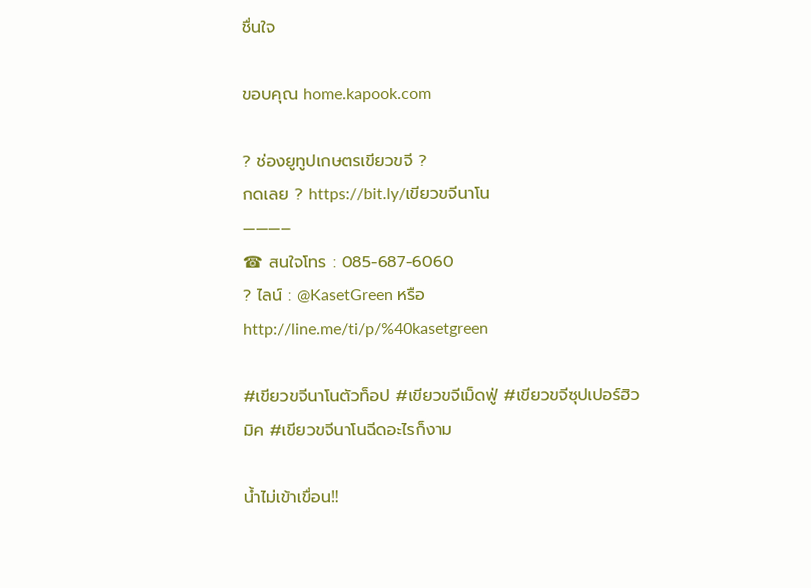ชื่นใจ

ขอบคุณ home.kapook.com

? ช่องยูทูปเกษตรเขียวขจี ?
กดเลย ? https://bit.ly/เขียวขจีนาโน
———–
☎ สนใจโทร : 085-687-6060
? ไลน์ : @KasetGreen หรือ http://line.me/ti/p/%40kasetgreen

#เขียวขจีนาโนตัวท็อป #เขียวขจีเม็ดฟู่ #เขียวขจีซุปเปอร์ฮิวมิค #เขียวขจีนาโนฉีดอะไรก็งาม

น้ำไม่เข้าเขื่อน‼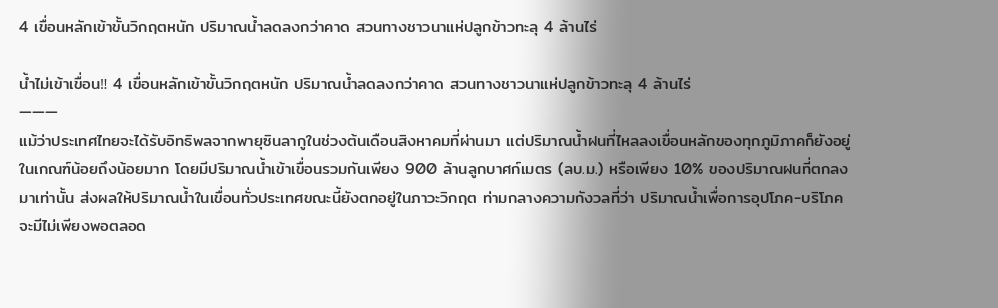4 เขื่อนหลักเข้าขั้นวิกฤตหนัก ปริมาณน้ำลดลงกว่าคาด สวนทางชาวนาแห่ปลูกข้าวทะลุ 4 ล้านไร่

น้ำไม่เข้าเขื่อน‼ 4 เขื่อนหลักเข้าขั้นวิกฤตหนัก ปริมาณน้ำลดลงกว่าคาด สวนทางชาวนาแห่ปลูกข้าวทะลุ 4 ล้านไร่
———
แม้ว่าประเทศไทยจะได้รับอิทธิพลจากพายุซินลากูในช่วงต้นเดือนสิงหาคมที่ผ่านมา แต่ปริมาณน้ำฝนที่ไหลลงเขื่อนหลักของทุกภูมิภาคก็ยังอยู่ในเกณฑ์น้อยถึงน้อยมาก โดยมีปริมาณน้ำเข้าเขื่อนรวมกันเพียง 900 ล้านลูกบาศก์เมตร (ลบ.ม.) หรือเพียง 10% ของปริมาณฝนที่ตกลงมาเท่านั้น ส่งผลให้ปริมาณน้ำในเขื่อนทั่วประเทศขณะนี้ยังตกอยู่ในภาวะวิกฤต ท่ามกลางความกังวลที่ว่า ปริมาณน้ำเพื่อการอุปโภค-บริโภคจะมีไม่เพียงพอตลอด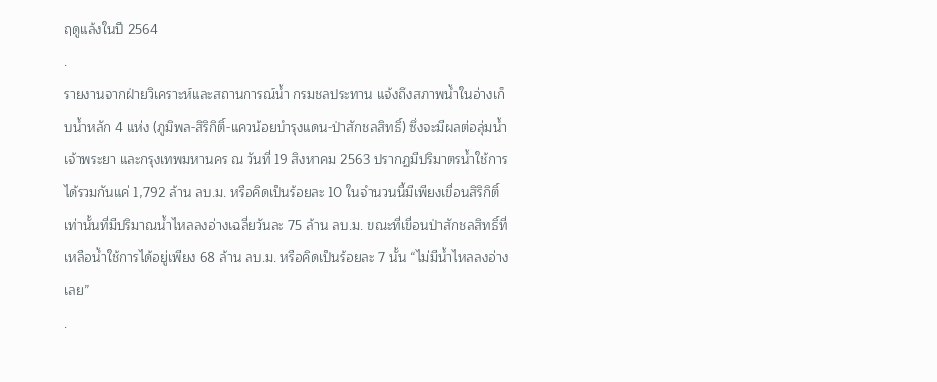ฤดูแล้งในปี 2564
.
รายงานจากฝ่ายวิเคราะห์และสถานการณ์น้ำ กรมชลประทาน แจ้งถึงสภาพน้ำในอ่างเก็บน้ำหลัก 4 แห่ง (ภูมิพล-สิริกิติ์-แควน้อยบำรุงแดน-ป่าสักชลสิทธิ์) ซึ่งจะมีผลต่อลุ่มน้ำเจ้าพระยา และกรุงเทพมหานคร ณ วันที่ 19 สิงหาคม 2563 ปรากฏมีปริมาตรน้ำใช้การได้รวมกันแค่ 1,792 ล้าน ลบ.ม. หรือคิดเป็นร้อยละ 10 ในจำนวนนี้มีเพียงเขื่อนสิริกิติ์เท่านั้นที่มีปริมาณน้ำไหลลงอ่างเฉลี่ยวันละ 75 ล้าน ลบ.ม. ขณะที่เขื่อนป่าสักชลสิทธิ์ที่เหลือน้ำใช้การได้อยู่เพียง 68 ล้าน ลบ.ม. หรือคิดเป็นร้อยละ 7 นั้น “ไม่มีน้ำไหลลงอ่างเลย”
.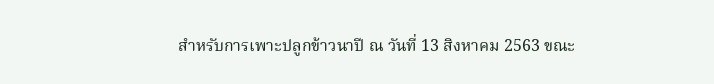สำหรับการเพาะปลูกข้าวนาปี ณ วันที่ 13 สิงหาคม 2563 ขณะ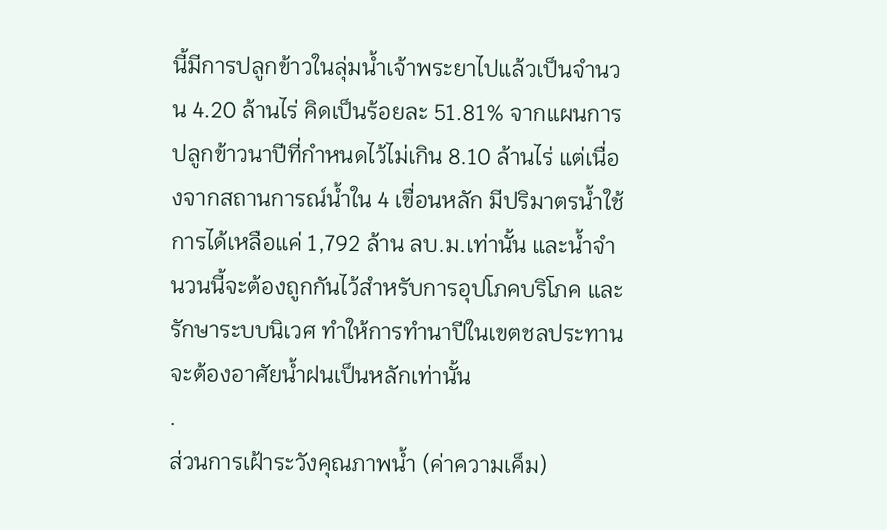นี้มีการปลูกข้าวในลุ่มน้ำเจ้าพระยาไปแล้วเป็นจำนวน 4.20 ล้านไร่ คิดเป็นร้อยละ 51.81% จากแผนการปลูกข้าวนาปีที่กำหนดไว้ไม่เกิน 8.10 ล้านไร่ แต่เนื่องจากสถานการณ์น้ำใน 4 เขื่อนหลัก มีปริมาตรน้ำใช้การได้เหลือแค่ 1,792 ล้าน ลบ.ม.เท่านั้น และน้ำจำนวนนี้จะต้องถูกกันไว้สำหรับการอุปโภคบริโภค และรักษาระบบนิเวศ ทำให้การทำนาปีในเขตชลประทานจะต้องอาศัยน้ำฝนเป็นหลักเท่านั้น
.
ส่วนการเฝ้าระวังคุณภาพน้ำ (ค่าความเค็ม)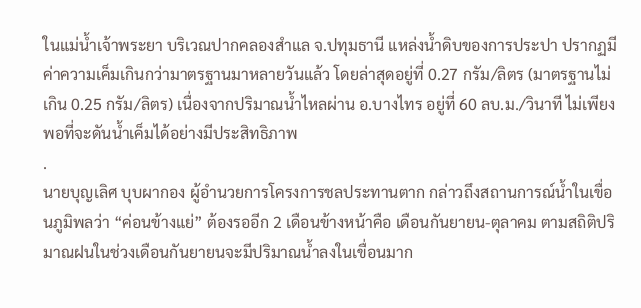ในแม่น้ำเจ้าพระยา บริเวณปากคลองสำแล จ.ปทุมธานี แหล่งน้ำดิบของการประปา ปรากฏมีค่าความเค็มเกินกว่ามาตรฐานมาหลายวันแล้ว โดยล่าสุดอยู่ที่ 0.27 กรัม/ลิตร (มาตรฐานไม่เกิน 0.25 กรัม/ลิตร) เนื่องจากปริมาณน้ำไหลผ่าน อ.บางไทร อยู่ที่ 60 ลบ.ม./วินาที ไม่เพียงพอที่จะดันน้ำเค็มได้อย่างมีประสิทธิภาพ
.
นายบุญเลิศ บุบผากอง ผู้อำนวยการโครงการชลประทานตาก กล่าวถึงสถานการณ์น้ำในเขื่อนภูมิพลว่า “ค่อนข้างแย่” ต้องรออีก 2 เดือนข้างหน้าคือ เดือนกันยายน-ตุลาคม ตามสถิติปริมาณฝนในช่วงเดือนกันยายนจะมีปริมาณน้ำลงในเขื่อนมาก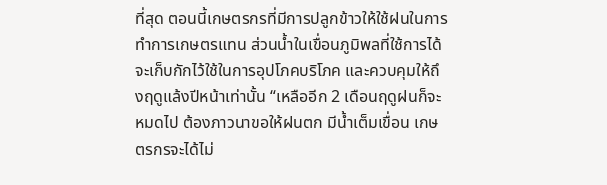ที่สุด ตอนนี้เกษตรกรที่มีการปลูกข้าวให้ใช้ฝนในการทำการเกษตรแทน ส่วนน้ำในเขื่อนภูมิพลที่ใช้การได้จะเก็บกักไว้ใช้ในการอุปโภคบริโภค และควบคุมให้ถึงฤดูแล้งปีหน้าเท่านั้น “เหลืออีก 2 เดือนฤดูฝนก็จะหมดไป ต้องภาวนาขอให้ฝนตก มีน้ำเต็มเขื่อน เกษตรกรจะได้ไม่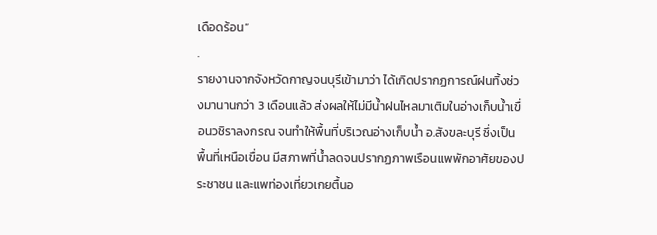เดือดร้อน”
.
รายงานจากจังหวัดกาญจนบุรีเข้ามาว่า ได้เกิดปรากฏการณ์ฝนทิ้งช่วงมานานกว่า 3 เดือนแล้ว ส่งผลให้ไม่มีน้ำฝนไหลมาเติมในอ่างเก็บน้ำเขื่อนวชิราลงกรณ จนทำให้พื้นที่บริเวณอ่างเก็บน้ำ อ.สังขละบุรี ซึ่งเป็นพื้นที่เหนือเขื่อน มีสภาพที่น้ำลดจนปรากฏภาพเรือนแพพักอาศัยของประชาชน และแพท่องเที่ยวเกยตื้นอ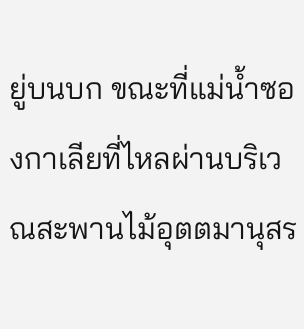ยู่บนบก ขณะที่แม่น้ำซองกาเลียที่ไหลผ่านบริเวณสะพานไม้อุตตมานุสร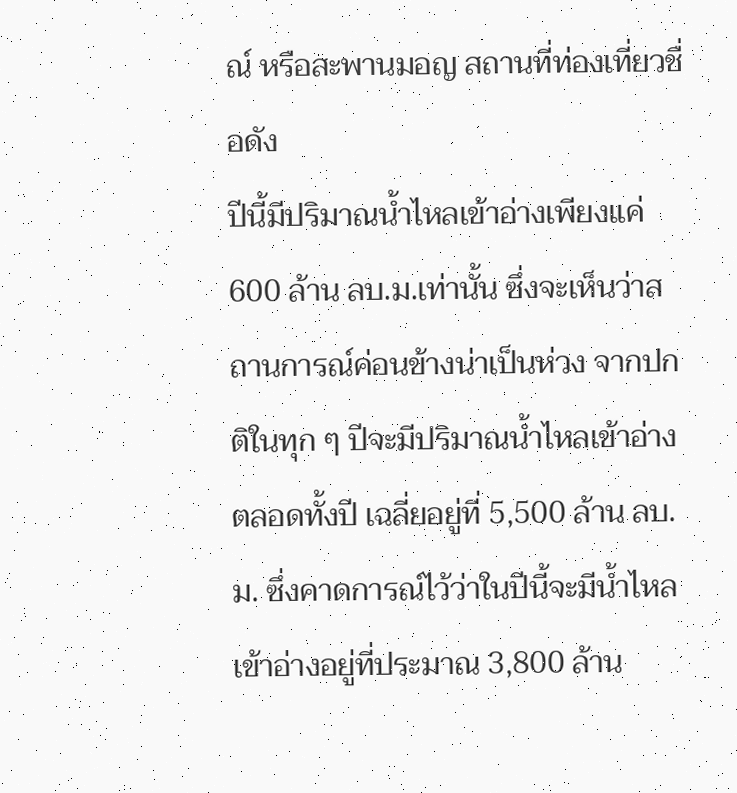ณ์ หรือสะพานมอญ สถานที่ท่องเที่ยวชื่อดัง
ปีนี้มีปริมาณน้ำไหลเข้าอ่างเพียงแค่ 600 ล้าน ลบ.ม.เท่านั้น ซึ่งจะเห็นว่าสถานการณ์ค่อนข้างน่าเป็นห่วง จากปกติในทุก ๆ ปีจะมีปริมาณน้ำไหลเข้าอ่างตลอดทั้งปี เฉลี่ยอยู่ที่ 5,500 ล้าน ลบ.ม. ซึ่งคาดการณ์ไว้ว่าในปีนี้จะมีน้ำไหลเข้าอ่างอยู่ที่ประมาณ 3,800 ล้าน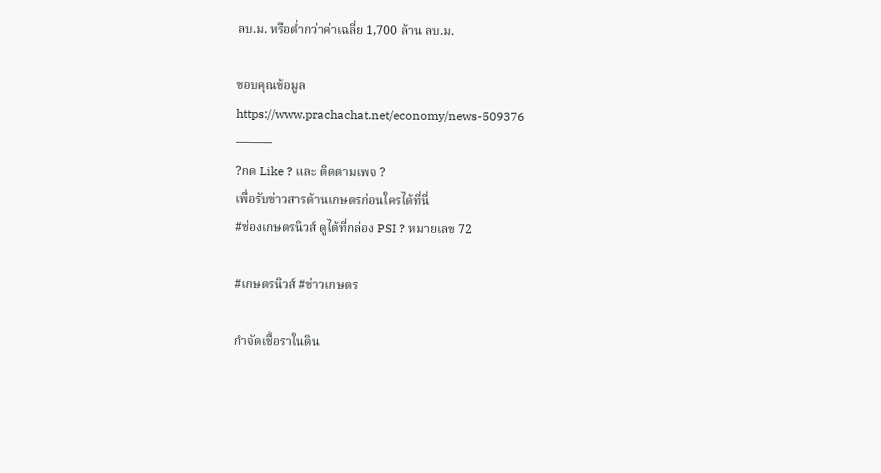ลบ.ม. หรือต่ำกว่าค่าเฉลี่ย 1,700 ล้าน ลบ.ม.

ขอบคุณข้อมูล
https://www.prachachat.net/economy/news-509376
———
?กด Like ? และ ติดตามเพจ ?
เพื่อรับข่าวสารด้านเกษตรก่อนใครได้ที่นี่
#ช่องเกษตรนิวส์ ดูได้ที่กล่อง PSI ? หมายเลข 72

#เกษตรนิวส์ #ข่าวเกษตร

กำจัดเชื้อราในดิน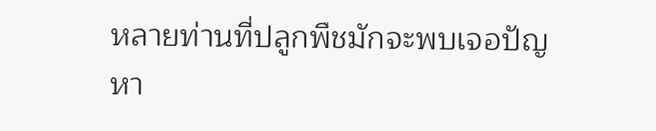หลายท่านที่ปลูกพืชมักจะพบเจอปัญหา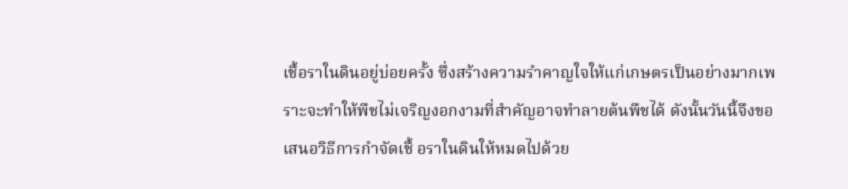เชื้อราในดินอยู่บ่อยครั้ง ซึ่งสร้างความรำคาญใจให้แก่เกษตรเป็นอย่างมากเพราะจะทำให้พืชไม่เจริญงอกงามที่สำคัญอาจทำลายต้นพืชได้ ดังนั้นวันนี้จึงขอเสนอวิธีการกำจัดเชื้ อราในดินให้หมดไปด้วย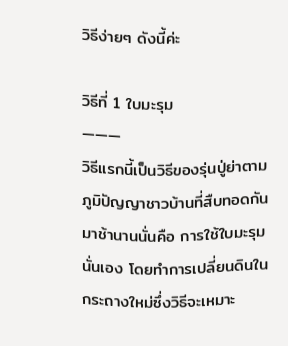วิธีง่ายๆ ดังนี้ค่ะ

วิธีที่ 1 ใบมะรุม
———
วิธีแรกนี้เป็นวิธีของรุ่นปู่ย่าตามภูมิปัญญาชาวบ้านที่สืบทอดกันมาช้านานนั่นคือ การใช้ใบมะรุมนั่นเอง โดยทำการเปลี่ยนดินในกระถางใหม่ซึ่งวิธีจะเหมาะ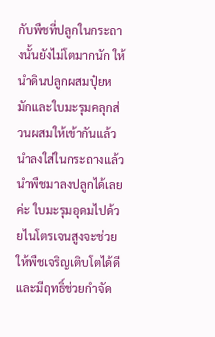กับพืชที่ปลูกในกระถางนั้นยังไม่โตมากนัก ให้นำดินปลูกผสมปุ๋ยหมักและใบมะรุมคลุกส่วนผสมให้เข้ากันแล้วนำลงใส่ในกระถางแล้วนำพืชมาลงปลูกได้เลยค่ะ ใบมะรุมอุดมไปด้วยไนโตรเจนสูงจะช่วยให้พืชเจริญเติบโตได้ดีและมีฤทธิ์ช่วยกำจัด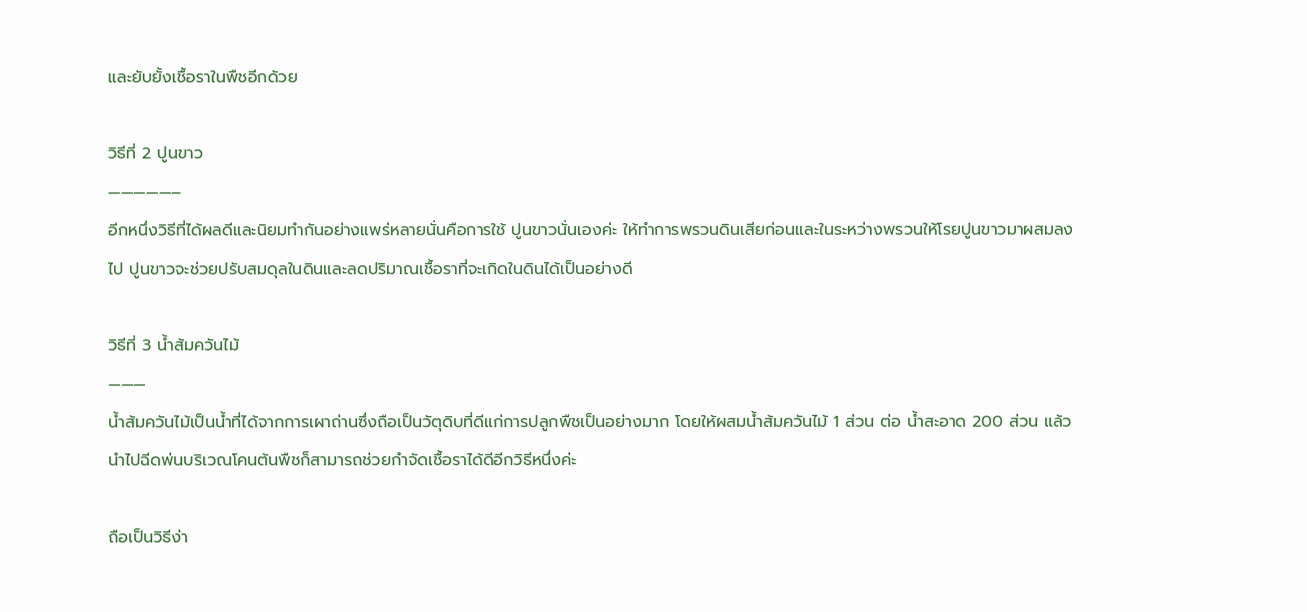และยับยั้งเชื้อราในพืชอีกด้วย

วิธีที่ 2 ปูนขาว
—————–
อีกหนึ่งวิธีที่ได้ผลดีและนิยมทำกันอย่างแพร่หลายนั่นคือการใช้ ปูนขาวนั่นเองค่ะ ให้ทำการพรวนดินเสียก่อนและในระหว่างพรวนให้โรยปูนขาวมาผสมลงไป ปูนขาวจะช่วยปรับสมดุลในดินและลดปริมาณเชื้อราที่จะเกิดในดินได้เป็นอย่างดี

วิธีที่ 3 น้ำส้มควันไม้
———
น้ำส้มควันไม้เป็นน้ำที่ได้จากการเผาถ่านซึ่งถือเป็นวัตุดิบที่ดีแก่การปลูกพืชเป็นอย่างมาก โดยให้ผสมน้ำส้มควันไม้ 1 ส่วน ต่อ น้ำสะอาด 200 ส่วน แล้วนำไปฉีดพ่นบริเวณโคนต้นพืชก็สามารถช่วยกำจัดเชื้อราได้ดีอีกวิธีหนึ่งค่ะ

ถือเป็นวิธีง่า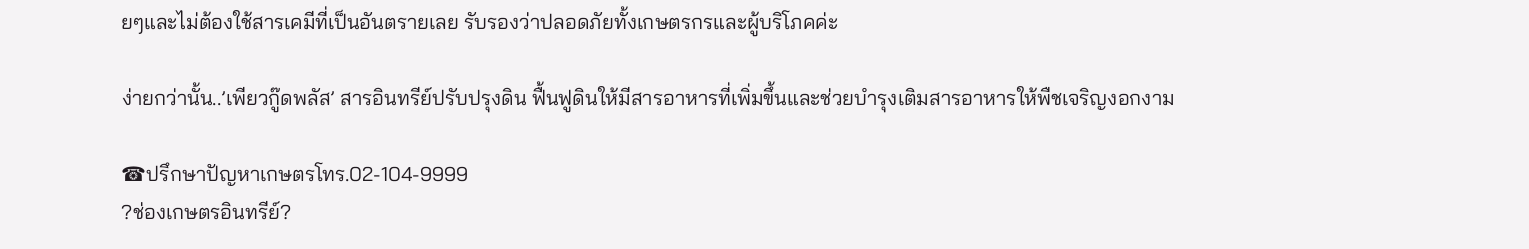ยๆและไม่ต้องใช้สารเคมีที่เป็นอันตรายเลย รับรองว่าปลอดภัยทั้งเกษตรกรและผู้บริโภคค่ะ

ง่ายกว่านั้น..’เพียวกู๊ดพลัส’ สารอินทรีย์ปรับปรุงดิน ฟื้นฟูดินให้มีสารอาหารที่เพิ่มขึ้นและช่วยบำรุงเติมสารอาหารให้พืชเจริญงอกงาม

☎ปรึกษาปัญหาเกษตรโทร.02-104-9999
?ช่องเกษตรอินทรีย์?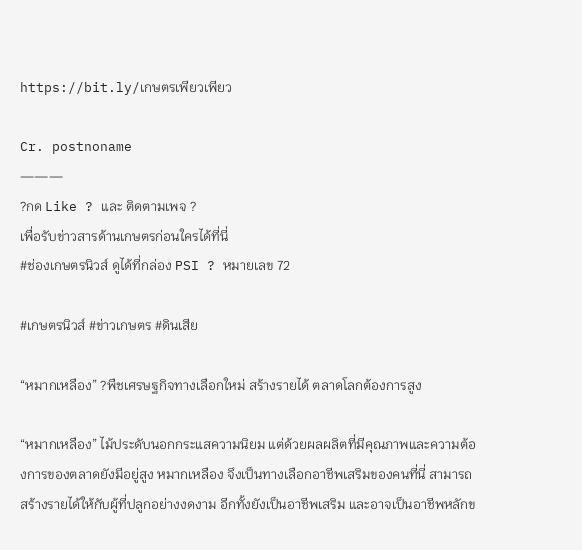https://bit.ly/เกษตรเพียวเพียว

Cr. postnoname
———
?กด Like ? และ ติดตามเพจ ?
เพื่อรับข่าวสารด้านเกษตรก่อนใครได้ที่นี่
#ช่องเกษตรนิวส์ ดูได้ที่กล่อง PSI ? หมายเลข 72

#เกษตรนิวส์ #ข่าวเกษตร #ดินเสีย

“หมากเหลือง” ?พืชเศรษฐกิจทางเลือกใหม่ สร้างรายได้ ตลาดโลกต้องการสูง

“หมากเหลือง” ไม้ประดับนอกกระแสความนิยม แต่ด้วยผลผลิตที่มีคุณภาพและความต้องการของตลาดยังมีอยู่สูง หมากเหลือง จึงเป็นทางเลือกอาชีพเสริมของคนที่นี่ สามารถสร้างรายได้ให้กับผู้ที่ปลูกอย่างงดงาม อีกทั้งยังเป็นอาชีพเสริม และอาจเป็นอาชีพหลักข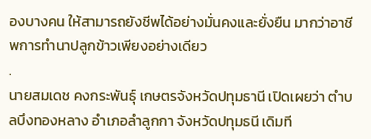องบางคน ให้สามารถยังชีพได้อย่างมั่นคงและยั่งยืน มากว่าอาชีพการทำนาปลูกข้าวเพียงอย่างเดียว
.
นายสมเดช คงกระพันธุ์ เกษตรจังหวัดปทุมธานี เปิดเผยว่า ตำบลบึงทองหลาง อำเภอลำลูกกา จังหวัดปทุมธนี เดิมที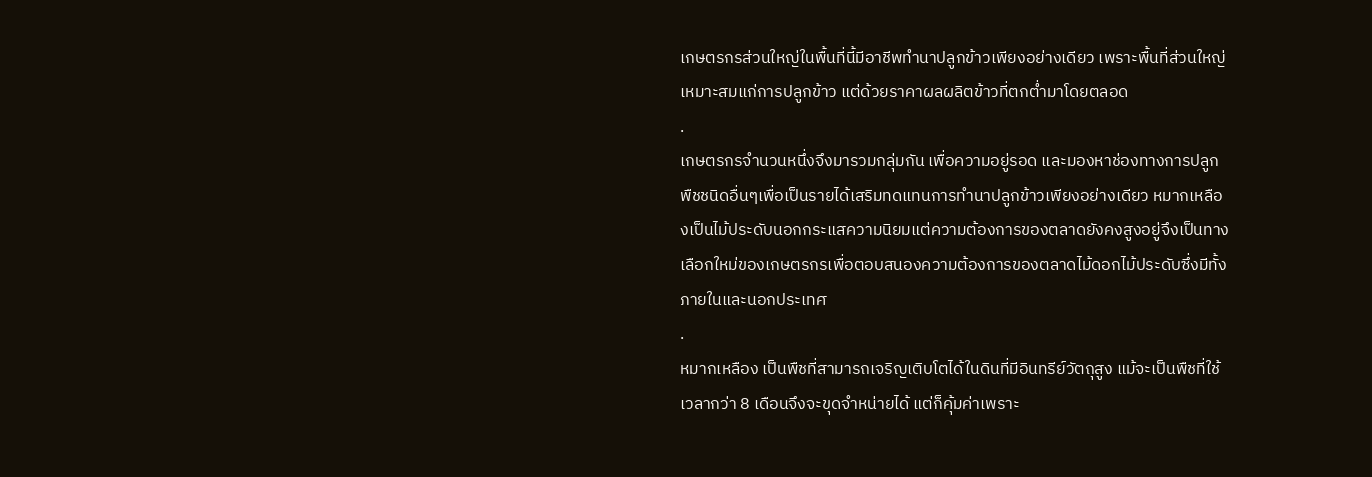เกษตรกรส่วนใหญ่ในพื้นที่นี้มีอาชีพทำนาปลูกข้าวเพียงอย่างเดียว เพราะพื้นที่ส่วนใหญ่เหมาะสมแก่การปลูกข้าว แต่ด้วยราคาผลผลิตข้าวที่ตกต่ำมาโดยตลอด
.
เกษตรกรจำนวนหนึ่งจึงมารวมกลุ่มกัน เพื่อความอยู่รอด และมองหาช่องทางการปลูกพืชชนิดอื่นๆเพื่อเป็นรายได้เสริมทดแทนการทำนาปลูกข้าวเพียงอย่างเดียว หมากเหลืองเป็นไม้ประดับนอกกระแสความนิยมแต่ความต้องการของตลาดยังคงสูงอยู่จึงเป็นทางเลือกใหม่ของเกษตรกรเพื่อตอบสนองความต้องการของตลาดไม้ดอกไม้ประดับซึ่งมีทั้งภายในและนอกประเทศ
.
หมากเหลือง เป็นพืชที่สามารถเจริญเติบโตได้ในดินที่มีอินทรีย์วัตถุสูง แม้จะเป็นพืชที่ใช้เวลากว่า 8 เดือนจึงจะขุดจำหน่ายได้ แต่ก็คุ้มค่าเพราะ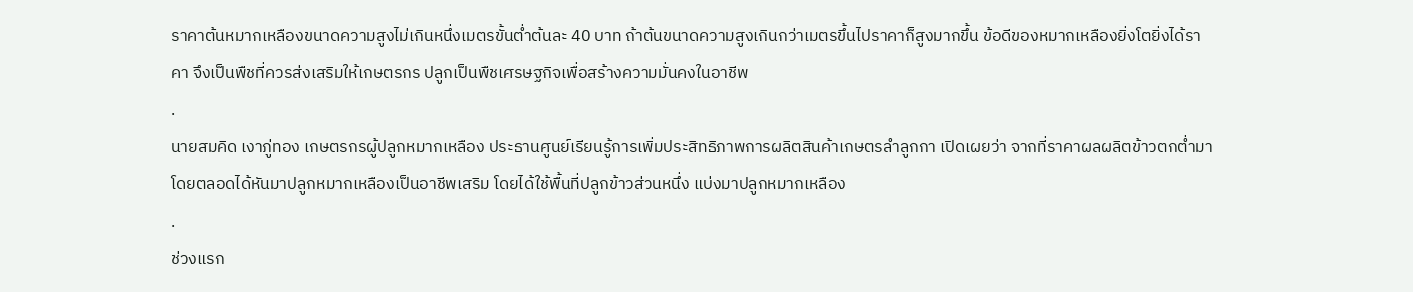ราคาต้นหมากเหลืองขนาดความสูงไม่เกินหนึ่งเมตรขั้นต่ำต้นละ 40 บาท ถ้าต้นขนาดความสูงเกินกว่าเมตรขึ้นไปราคาก็สูงมากขึ้น ข้อดีของหมากเหลืองยิ่งโตยิ่งได้ราคา จึงเป็นพืชที่ควรส่งเสริมให้เกษตรกร ปลูกเป็นพืชเศรษฐกิจเพื่อสร้างความมั่นคงในอาชีพ
.
นายสมคิด เงาภู่ทอง เกษตรกรผู้ปลูกหมากเหลือง ประธานศูนย์เรียนรู้การเพิ่มประสิทธิภาพการผลิตสินค้าเกษตรลำลูกกา เปิดเผยว่า จากที่ราคาผลผลิตข้าวตกต่ำมาโดยตลอดได้หันมาปลูกหมากเหลืองเป็นอาชีพเสริม โดยได้ใช้พื้นที่ปลูกข้าวส่วนหนึ่ง แบ่งมาปลูกหมากเหลือง
.
ช่วงแรก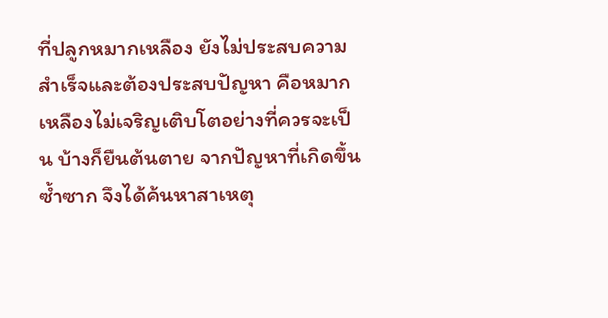ที่ปลูกหมากเหลือง ยังไม่ประสบความสำเร็จและต้องประสบปัญหา คือหมากเหลืองไม่เจริญเติบโตอย่างที่ควรจะเป็น บ้างก็ยืนต้นตาย จากปัญหาที่เกิดขึ้นซ้ำซาก จึงได้ค้นหาสาเหตุ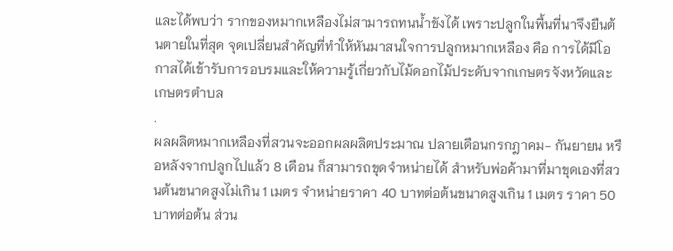และได้พบว่า รากของหมากเหลืองไม่สามารถทนน้ำขังได้ เพราะปลูกในพื้นที่นาจึงยืนต้นตายในที่สุด จุดเปลี่ยนสำคัญที่ทำให้หันมาสนใจการปลูกหมากเหลือง คือ การได้มีโอกาสได้เข้ารับการอบรมและให้ความรู้เกี่ยวกับไม้ดอกไม้ประดับจากเกษตรจังหวัดและเกษตรตำบล
.
ผลผลิตหมากเหลืองที่สวนจะออกผลผลิตประมาณ ปลายเดือนกรกฎาคม- กันยายน หรือหลังจากปลูกไปแล้ว 8 เดือน ก็สามารถขุดจำหน่ายได้ สำหรับพ่อค้ามาที่มาขุดเองที่สวนต้นขนาดสูงไม่เกิน 1 เมตร จำหน่ายราคา 40 บาทต่อต้นขนาดสูงเกิน 1 เมตร ราคา 50 บาทต่อต้น ส่วน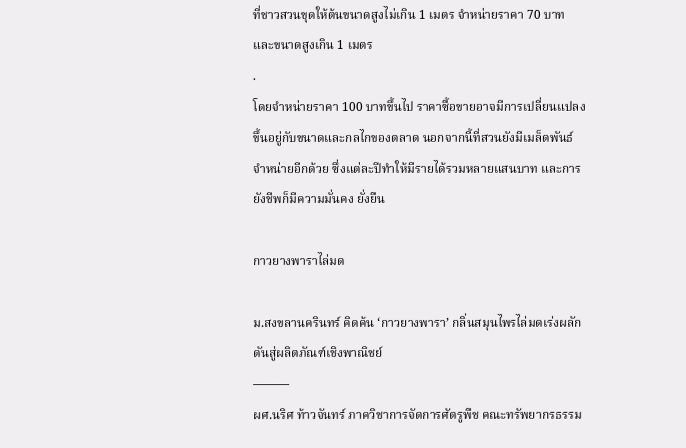ที่ชาวสวนขุดให้ต้นขนาดสูงไม่เกิน 1 เมตร จำหน่ายราคา 70 บาท และขนาดสูงเกิน 1 เมตร
.
โดยจำหน่ายราคา 100 บาทขึ้นไป ราคาซื้อขายอาจมีการเปลี่ยนแปลงขึ้นอยู่กับขนาดและกลไกของตลาด นอกจากนี้ที่สวนยังมีเมล็ดพันธ์จำหน่ายอีกด้วย ซึ่งแต่ละปีทำให้มีรายได้รวมหลายแสนบาท และการยังชีพก็มีความมั่นคง ยั่งยืน

กาวยางพาราไล่มด

ม.สงขลานครินทร์ คิดค้น ‘กาวยางพารา’ กลิ่นสมุนไพรไล่มดเร่งผลักดันสู่ผลิตภัณฑ์เชิงพาณิชย์
———
ผศ.นริศ ท้าวจันทร์ ภาควิชาการจัดการศัตรูพืช คณะทรัพยากรธรรม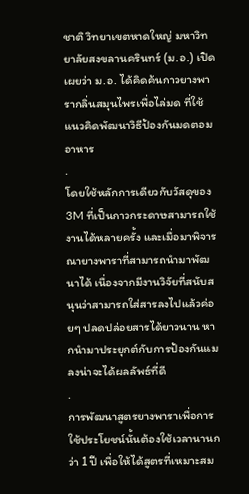ชาติ วิทยาเขตหาดใหญ่ มหาวิทยาลัยสงขลานครินทร์ (ม.อ.) เปิดเผยว่า ม.อ. ได้คิดค้นกาวยางพารากลิ่นสมุนไพรเพื่อไล่มด ที่ใช้แนวคิดพัฒนาวิธีป้องกันมดตอมอาหาร
.
โดยใช้หลักการเดียวกับวัสดุของ 3M ที่เป็นกาวกระดาษสามารถใช้งานได้หลายครั้ง และเมื่อมาพิจารณายางพาราที่สามารถนำมาพัฒนาได้ เนื่องจากมีงานวิจัยที่สนับสนุนว่าสามารถใส่สารลงไปแล้วค่อยๆ ปลดปล่อยสารได้ยาวนาน หากนำมาประยุกต์กับการป้องกันแมลงน่าจะได้ผลลัพธ์ที่ดี
.
การพัฒนาสูตรยางพาราเพื่อการใช้ประโยชน์นั้นต้องใช้เวลานานกว่า 1 ปี เพื่อให้ได้สูตรที่เหมาะสม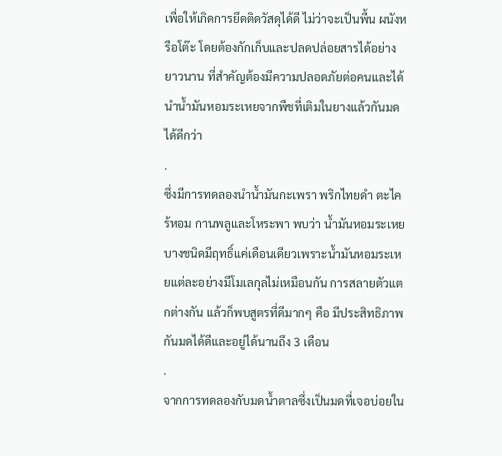เพื่อให้เกิดการยึดติดวัสดุได้ดี ไม่ว่าจะเป็นพื้น ผนังหรือโต๊ะ โดยต้องกักเก็บและปลดปล่อยสารได้อย่างยาวนาน ที่สำคัญต้องมีความปลอดภัยต่อคนและได้นำน้ำมันหอมระเหยจากพืชที่เติมในยางแล้วกันมดได้ดีกว่า
.
ซึ่งมีการทดลองนำน้ำมันกะเพรา พริกไทยดำ ตะไคร้หอม กานพลูและโหระพา พบว่า น้ำมันหอมระเหยบางชนิดมีฤทธิ์แค่เดือนเดียวเพราะน้ำมันหอมระเหยแต่ละอย่างมีโมเลกุลไม่เหมือนกัน การสลายตัวแตกต่างกัน แล้วก็พบสูตรที่ดีมากๆ คือ มีประสิทธิภาพกันมดได้ดีและอยู่ได้นานถึง 3 เดือน
.
จากการทดลองกับมดน้ำตาลซึ่งเป็นมดที่เจอบ่อยใน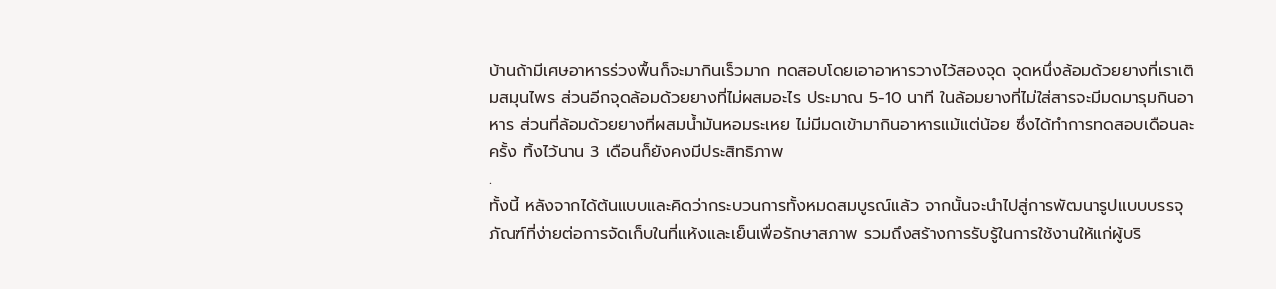บ้านถ้ามีเศษอาหารร่วงพื้นก็จะมากินเร็วมาก ทดสอบโดยเอาอาหารวางไว้สองจุด จุดหนึ่งล้อมด้วยยางที่เราเติมสมุนไพร ส่วนอีกจุดล้อมด้วยยางที่ไม่ผสมอะไร ประมาณ 5-10 นาที ในล้อมยางที่ไม่ใส่สารจะมีมดมารุมกินอาหาร ส่วนที่ล้อมด้วยยางที่ผสมน้ำมันหอมระเหย ไม่มีมดเข้ามากินอาหารแม้แต่น้อย ซึ่งได้ทำการทดสอบเดือนละครั้ง ทิ้งไว้นาน 3 เดือนก็ยังคงมีประสิทธิภาพ
.
ทั้งนี้ หลังจากได้ต้นแบบและคิดว่ากระบวนการทั้งหมดสมบูรณ์แล้ว จากนั้นจะนำไปสู่การพัฒนารูปแบบบรรจุภัณฑ์ที่ง่ายต่อการจัดเก็บในที่แห้งและเย็นเพื่อรักษาสภาพ รวมถึงสร้างการรับรู้ในการใช้งานให้แก่ผู้บริ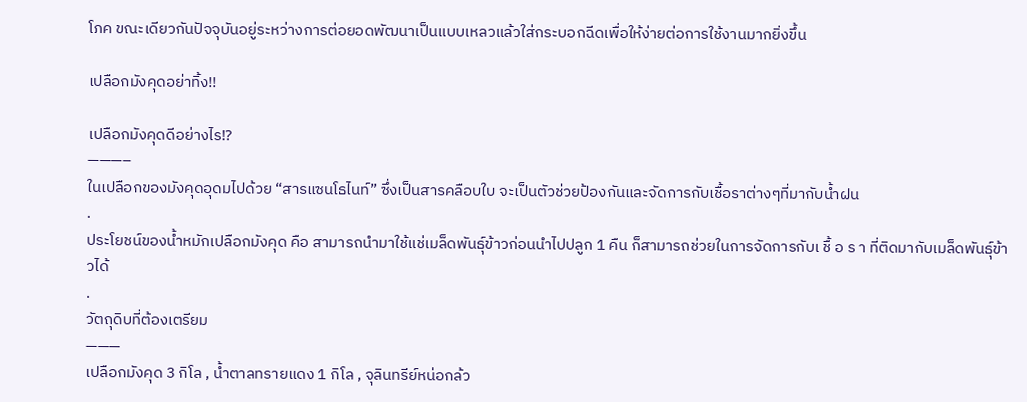โภค ขณะเดียวกันปัจจุบันอยู่ระหว่างการต่อยอดพัฒนาเป็นแบบเหลวแล้วใส่กระบอกฉีดเพื่อให้ง่ายต่อการใช้งานมากยิ่งขึ้น

เปลือกมังคุดอย่าทิ้ง!!

เปลือกมังคุดดีอย่างไร⁉
———–
ในเปลือกของมังคุดอุดมไปด้วย “สารแซนโธไนท์” ซึ่งเป็นสารคลือบใบ จะเป็นตัวช่วยป้องกันและจัดการกับเชื้อราต่างๆที่มากับน้ำฝน
.
ประโยชน์ของน้ำหมักเปลือกมังคุด คือ สามารถนำมาใช้แช่เมล็ดพันธุ์ข้าวก่อนนำไปปลูก 1 คืน ก็สามารถช่วยในการจัดการกับเ ชื้ อ ร า ที่ติดมากับเมล็ดพันธุ์ข้าวได้
.
วัตถุดิบที่ต้องเตรียม
———
เปลือกมังคุด 3 กิโล , น้ำตาลทรายแดง 1 กิโล , จุลินทรีย์หน่อกล้ว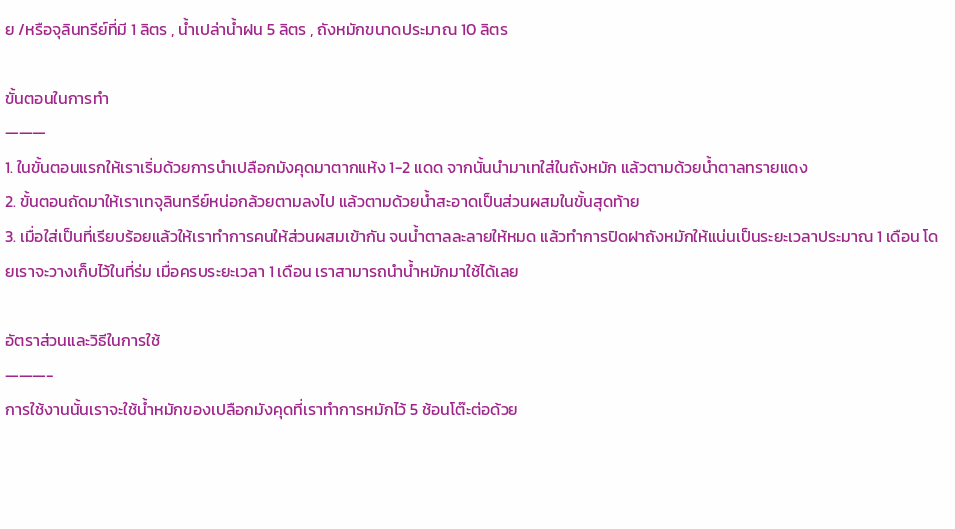ย /หรือจุลินทรีย์ที่มี 1 ลิตร , น้ำเปล่าน้ำฝน 5 ลิตร , ถังหมักขนาดประมาณ 10 ลิตร

ขั้นตอนในการทำ
———
1. ในขั้นตอนแรกให้เราเริ่มด้วยการนำเปลือกมังคุดมาตากแห้ง 1-2 แดด จากนั้นนำมาเทใส่ในถังหมัก แล้วตามด้วยน้ำตาลทรายแดง
2. ขั้นตอนถัดมาให้เราเทจุลินทรีย์หน่อกล้วยตามลงไป แล้วตามด้วยน้ำสะอาดเป็นส่วนผสมในขั้นสุดท้าย
3. เมื่อใส่เป็นที่เรียบร้อยแล้วให้เราทำการคนให้ส่วนผสมเข้ากัน จนน้ำตาลละลายให้หมด แล้วทำการปิดฝาถังหมักให้แน่นเป็นระยะเวลาประมาณ 1 เดือน โดยเราจะวางเก็บไว้ในที่ร่ม เมื่อครบระยะเวลา 1 เดือน เราสามารถนำน้ำหมักมาใช้ได้เลย

อัตราส่วนและวิธีในการใช้
———-
การใช้งานนั้นเราจะใช้น้ำหมักของเปลือกมังคุดที่เราทำการหมักไว้ 5 ช้อนโต๊ะต่อด้วย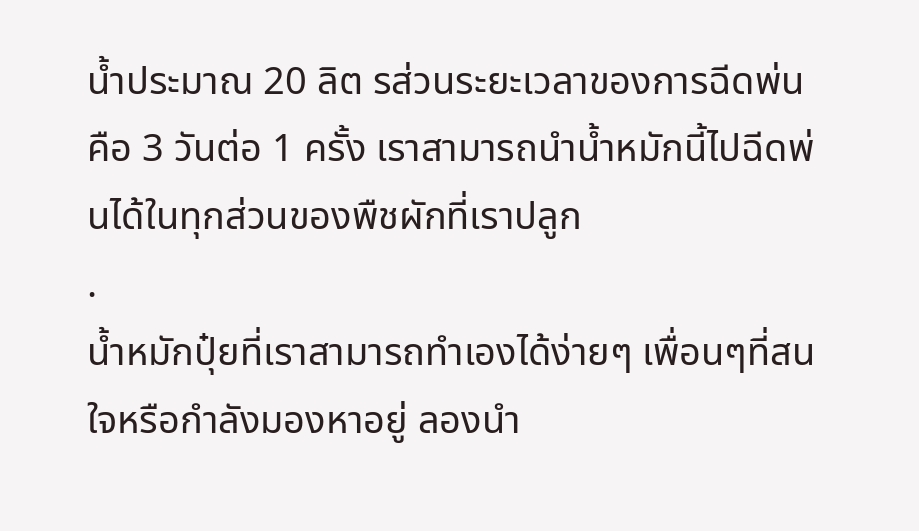น้ำประมาณ 20 ลิต รส่วนระยะเวลาของการฉีดพ่นคือ 3 วันต่อ 1 ครั้ง เราสามารถนำน้ำหมักนี้ไปฉีดพ่นได้ในทุกส่วนของพืชผักที่เราปลูก
.
น้ำหมักปุ๋ยที่เราสามารถทำเองได้ง่ายๆ เพื่อนๆที่สนใจหรือกำลังมองหาอยู่ ลองนำ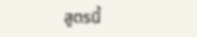สูตรนี้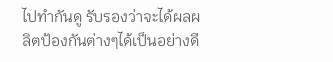ไปทำกันดู รับรองว่าจะได้ผลผลิตป้องกันต่างๆได้เป็นอย่างดี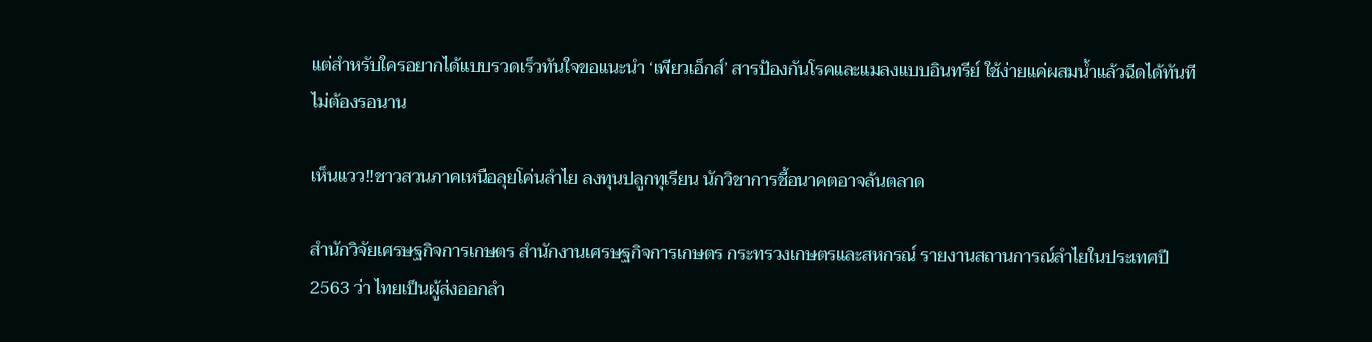แต่สำหรับใครอยากได้แบบรวดเร็วทันใจขอแนะนำ ‘เพียวเอ็กส์’ สารป้องกันโรคและแมลงแบบอินทรีย์ ใช้ง่ายแค่ผสมน้ำแล้วฉีดได้ทันทีไม่ต้องรอนาน

เห็นแวว‼ชาวสวนภาคเหนือลุยโค่นลำไย ลงทุนปลูกทุเรียน นักวิชาการชี้อนาคตอาจล้นตลาด

สำนักวิจัยเศรษฐกิจการเกษตร สำนักงานเศรษฐกิจการเกษตร กระทรวงเกษตรและสหกรณ์ รายงานสถานการณ์ลำไยในประเทศปี 2563 ว่า ไทยเป็นผู้ส่งออกลำ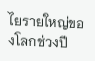ไยรายใหญ่ของโลกช่วงปี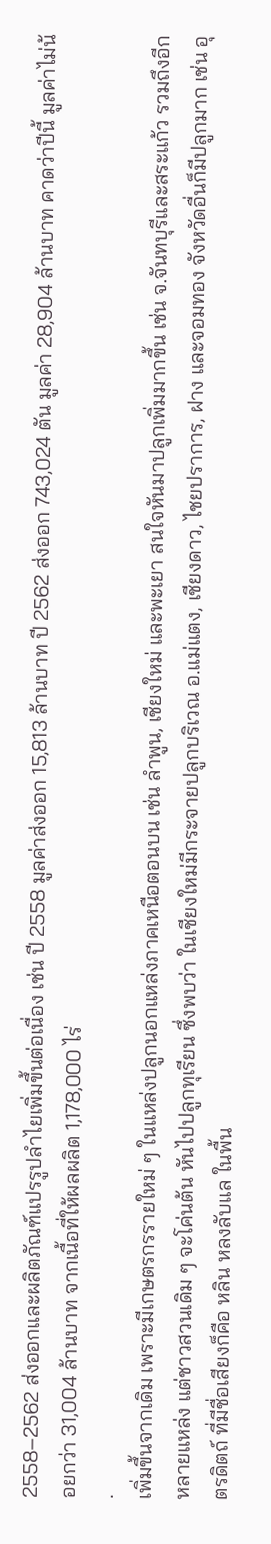2558–2562 ส่งออกและผลิตภัณฑ์แปรรูปลำไยเพิ่มขึ้นต่อเนื่อง เช่น ปี 2558 มูลค่าส่งออก 15,813 ล้านบาท ปี 2562 ส่งออก 743,024 ตัน มูลค่า 28,904 ล้านบาท คาดว่าปีนี้ มูลค่าไม่น้อยกว่า 31,004 ล้านบาท จากเนื้อที่ให้ผลผลิต 1,178,000 ไร่
.
เพิ่มขึ้นจากเดิม เพราะมีเกษตรกรรายใหม่ ๆ ในแหล่งปลูกนอกแหล่งภาคเหนือตอนบน เช่น ลำพูน, เชียงใหม่ และพะเยา สนใจหันมาปลูกเพิ่มมากขึ้น เช่น จ.จันทบุรีและสระแก้ว รวมถึงอีกหลายแหล่ง แต่ชาวสวนเดิม ๆ จะโค่นต้น หันไปปลูกทุเรียน ซึ่งพบว่า ในเชียงใหม่มีกระจายปลูกบริเวณ อ.แม่แตง, เชียงดาว, ไชยปราการ, ฝาง และจอมทอง จังหวัดอื่นก็มีปลูกมาก เช่น อุตรดิตถ์ ที่มีชื่อเสียงก็คือ หลิน หลงลับแล ในพื้น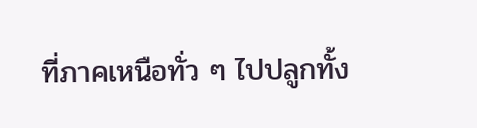ที่ภาคเหนือทั่ว ๆ ไปปลูกทั้ง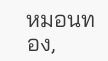หมอนทอง,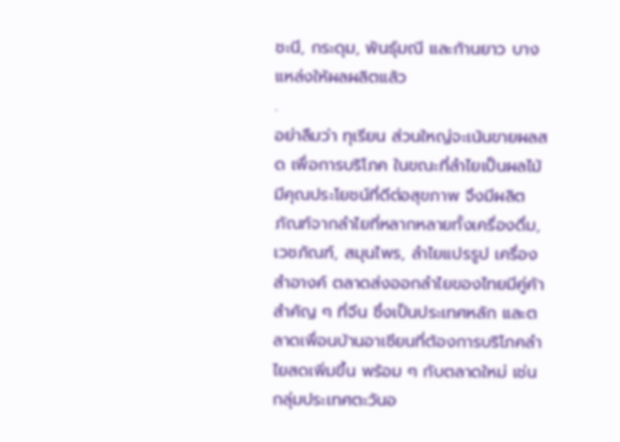ชะนี, กระดุม, พันธุ์มณี และก้านยาว บางแหล่งให้ผลผลิตแล้ว
.
อย่าลืมว่า ทุเรียน ส่วนใหญ่จะเน้นขายผลสด เพื่อการบริโภค ในขณะที่ลำไยเป็นผลไม้มีคุณประโยชน์ที่ดีต่อสุขภาพ จึงมีผลิตภัณฑ์จากลำไยที่หลากหลายทั้งเครื่องดื่ม, เวชภัณฑ์, สมุนไพร, ลำไยแปรรูป เครื่องสำอางค์ ตลาดส่งออกลำไยของไทยมีคู่ค้าสำคัญ ๆ ที่จีน ซึ่งเป็นประเทศหลัก และตลาดเพื่อนบ้านอาเซียนที่ต้องการบริโภคลำไยสดเพิ่มขึ้น พร้อม ๆ กับตลาดใหม่ เช่น กลุ่มประเทศตะวันอ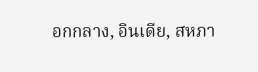อกกลาง, อินเดีย, สหภา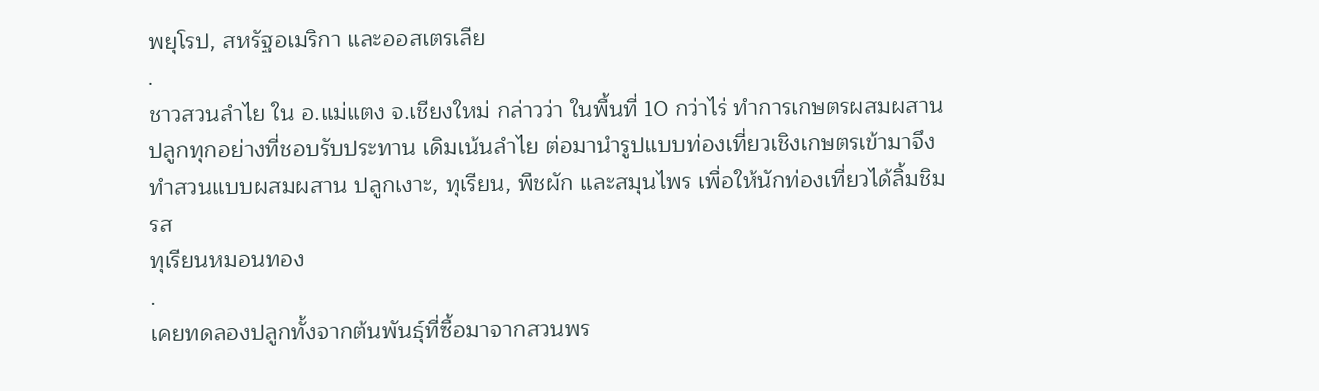พยุโรป, สหรัฐอเมริกา และออสเตรเลีย
.
ชาวสวนลำไย ใน อ.แม่แตง จ.เชียงใหม่ กล่าวว่า ในพื้นที่ 10 กว่าไร่ ทำการเกษตรผสมผสาน ปลูกทุกอย่างที่ชอบรับประทาน เดิมเน้นลำไย ต่อมานำรูปแบบท่องเที่ยวเชิงเกษตรเข้ามาจึงทำสวนแบบผสมผสาน ปลูกเงาะ, ทุเรียน, พืชผัก และสมุนไพร เพื่อให้นักท่องเที่ยวได้ลิ้มชิมรส
ทุเรียนหมอนทอง
.
เคยทดลองปลูกทั้งจากต้นพันธุ์ที่ซื้อมาจากสวนพร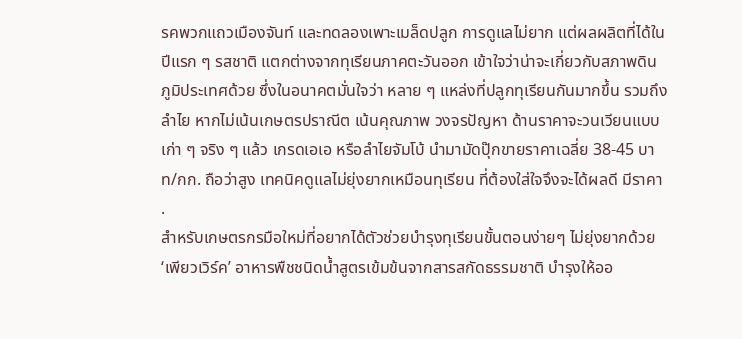รคพวกแถวเมืองจันท์ และทดลองเพาะเมล็ดปลูก การดูแลไม่ยาก แต่ผลผลิตที่ได้ในปีแรก ๆ รสชาติ แตกต่างจากทุเรียนภาคตะวันออก เข้าใจว่าน่าจะเกี่ยวกับสภาพดิน ภูมิประเทศด้วย ซึ่งในอนาคตมั่นใจว่า หลาย ๆ แหล่งที่ปลูกทุเรียนกันมากขึ้น รวมถึงลำไย หากไม่เน้นเกษตรปราณีต เน้นคุณภาพ วงจรปัญหา ด้านราคาจะวนเวียนแบบเก่า ๆ จริง ๆ แล้ว เกรดเอเอ หรือลำไยจัมโบ้ นำมามัดปุ๊กขายราคาเฉลี่ย 38-45 บาท/กก. ถือว่าสูง เทคนิคดูแลไม่ยุ่งยากเหมือนทุเรียน ที่ต้องใส่ใจจึงจะได้ผลดี มีราคา
.
สำหรับเกษตรกรมือใหม่ที่อยากได้ตัวช่วยบำรุงทุเรียนขั้นตอนง่ายๆ ไม่ยุ่งยากด้วย ‘เพียวเวิร์ค’ อาหารพืชชนิดน้ำสูตรเข้มข้นจากสารสกัดธรรมชาติ บำรุงให้ออ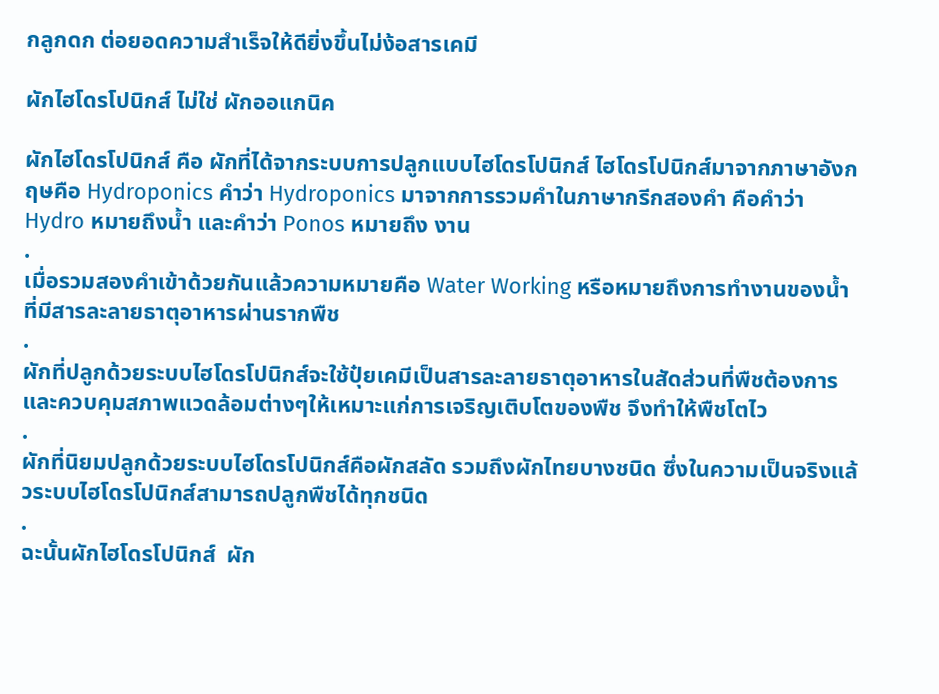กลูกดก ต่อยอดความสำเร็จให้ดียิ่งขึ้นไม่ง้อสารเคมี

ผักไฮโดรโปนิกส์ ไม่ใช่ ผักออแกนิค

ผักไฮโดรโปนิกส์ คือ ผักที่ได้จากระบบการปลูกแบบไฮโดรโปนิกส์ ไฮโดรโปนิกส์มาจากภาษาอังกฤษคือ Hydroponics คำว่า Hydroponics มาจากการรวมคำในภาษากรีกสองคำ คือคำว่า Hydro หมายถึงน้ำ และคำว่า Ponos หมายถึง งาน
.
เมื่อรวมสองคำเข้าด้วยกันแล้วความหมายคือ Water Working หรือหมายถึงการทำงานของน้ำที่มีสารละลายธาตุอาหารผ่านรากพืช
.
ผักที่ปลูกด้วยระบบไฮโดรโปนิกส์จะใช้ปุ๋ยเคมีเป็นสารละลายธาตุอาหารในสัดส่วนที่พืชต้องการ และควบคุมสภาพแวดล้อมต่างๆให้เหมาะแก่การเจริญเติบโตของพืช จึงทำให้พืชโตไว
.
ผักที่นิยมปลูกด้วยระบบไฮโดรโปนิกส์คือผักสลัด รวมถึงผักไทยบางชนิด ซึ่งในความเป็นจริงแล้วระบบไฮโดรโปนิกส์สามารถปลูกพืชได้ทุกชนิด
.
ฉะนั้นผักไฮโดรโปนิกส์  ผัก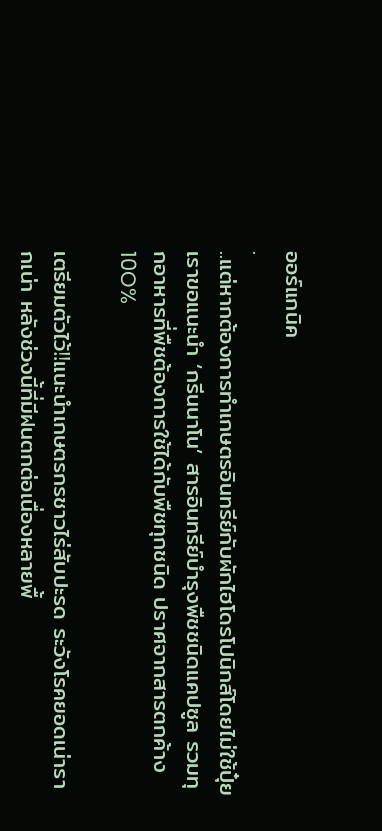ออร์แกนิค
.
..แต่หากต้องการทำเกษตรอินทรีย์กับผักไฮโดรโปนิกส์โดยไม่ใช้ปุ๋ยเราขอแนะนำ ‘กรีนนาโน’ สารอินทรีย์บำรุงพืชชนิดแคปซูล รวมทุกอาหารที่พืชต้องการใช้ได้กับพืชทุกชนิด ปราศจากสารตกค้าง 10O%

เตรียมตัวไว้‼แนะนำเกษตรกรชาวไร่สับปะรด ระวังโรคยอดเน่ารากเน่า หลังช่วงนี้ที่มีฝนตกต่อเนื่องหลายพื้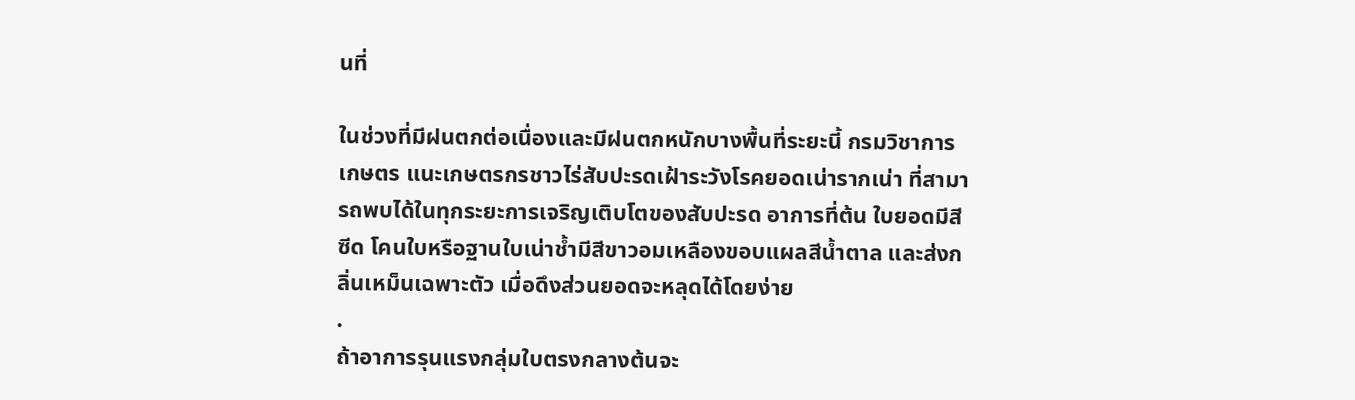นที่

ในช่วงที่มีฝนตกต่อเนื่องและมีฝนตกหนักบางพื้นที่ระยะนี้ กรมวิชาการเกษตร แนะเกษตรกรชาวไร่สับปะรดเฝ้าระวังโรคยอดเน่ารากเน่า ที่สามารถพบได้ในทุกระยะการเจริญเติบโตของสับปะรด อาการที่ต้น ใบยอดมีสีซีด โคนใบหรือฐานใบเน่าช้ำมีสีขาวอมเหลืองขอบแผลสีน้ำตาล และส่งกลิ่นเหม็นเฉพาะตัว เมื่อดึงส่วนยอดจะหลุดได้โดยง่าย
.
ถ้าอาการรุนแรงกลุ่มใบตรงกลางต้นจะ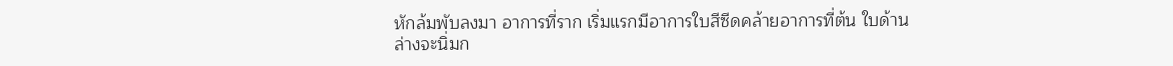หักล้มพับลงมา อาการที่ราก เริ่มแรกมีอาการใบสีซีดคล้ายอาการที่ต้น ใบด้านล่างจะนิ่มก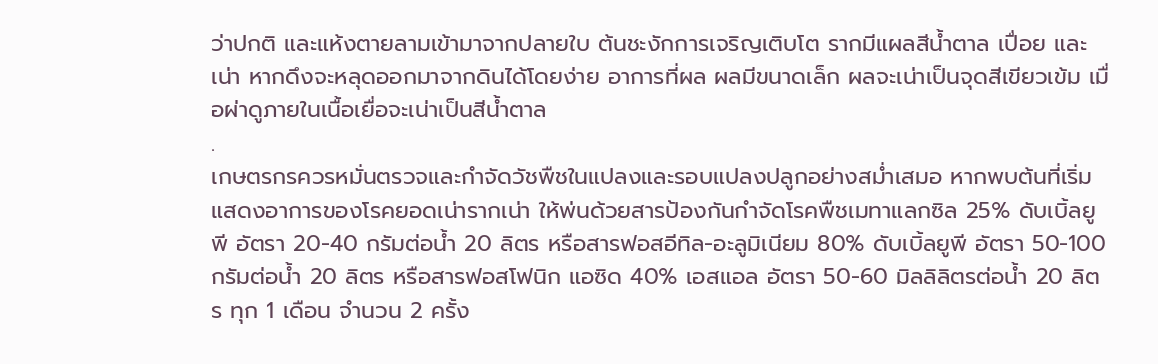ว่าปกติ และแห้งตายลามเข้ามาจากปลายใบ ต้นชะงักการเจริญเติบโต รากมีแผลสีน้ำตาล เปื่อย และเน่า หากดึงจะหลุดออกมาจากดินได้โดยง่าย อาการที่ผล ผลมีขนาดเล็ก ผลจะเน่าเป็นจุดสีเขียวเข้ม เมื่อผ่าดูภายในเนื้อเยื่อจะเน่าเป็นสีน้ำตาล
.
เกษตรกรควรหมั่นตรวจและกำจัดวัชพืชในแปลงและรอบแปลงปลูกอย่างสม่ำเสมอ หากพบต้นที่เริ่มแสดงอาการของโรคยอดเน่ารากเน่า ให้พ่นด้วยสารป้องกันกำจัดโรคพืชเมทาแลกซิล 25% ดับเบิ้ลยูพี อัตรา 20-40 กรัมต่อน้ำ 20 ลิตร หรือสารฟอสอีทิล-อะลูมิเนียม 80% ดับเบิ้ลยูพี อัตรา 50-100 กรัมต่อน้ำ 20 ลิตร หรือสารฟอสโฟนิก แอซิด 40% เอสแอล อัตรา 50-60 มิลลิลิตรต่อน้ำ 20 ลิตร ทุก 1 เดือน จำนวน 2 ครั้ง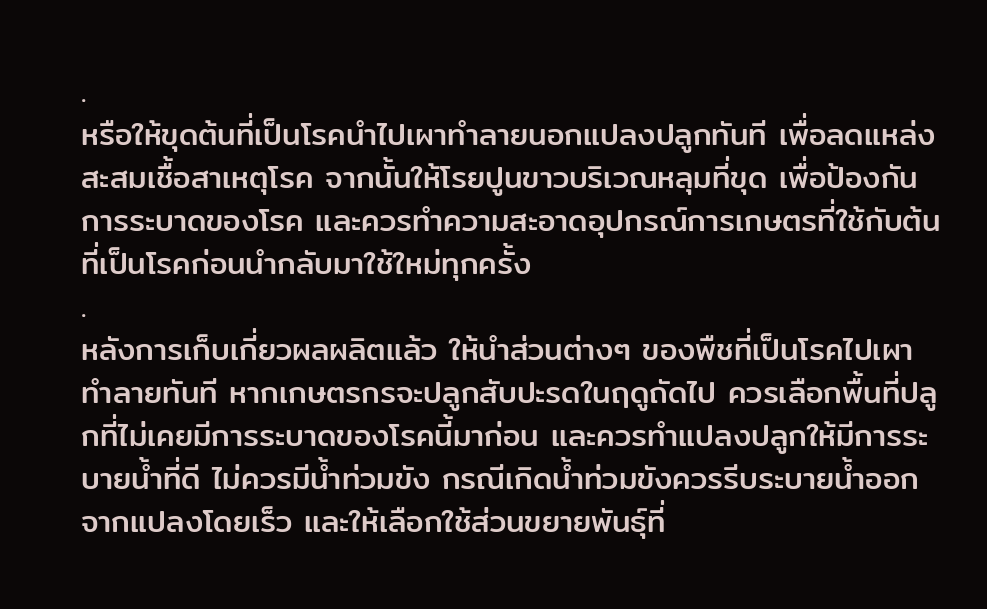.
หรือให้ขุดต้นที่เป็นโรคนำไปเผาทำลายนอกแปลงปลูกทันที เพื่อลดแหล่งสะสมเชื้อสาเหตุโรค จากนั้นให้โรยปูนขาวบริเวณหลุมที่ขุด เพื่อป้องกันการระบาดของโรค และควรทำความสะอาดอุปกรณ์การเกษตรที่ใช้กับต้นที่เป็นโรคก่อนนำกลับมาใช้ใหม่ทุกครั้ง
.
หลังการเก็บเกี่ยวผลผลิตแล้ว ให้นำส่วนต่างๆ ของพืชที่เป็นโรคไปเผาทำลายทันที หากเกษตรกรจะปลูกสับปะรดในฤดูถัดไป ควรเลือกพื้นที่ปลูกที่ไม่เคยมีการระบาดของโรคนี้มาก่อน และควรทำแปลงปลูกให้มีการระบายน้ำที่ดี ไม่ควรมีน้ำท่วมขัง กรณีเกิดน้ำท่วมขังควรรีบระบายน้ำออกจากแปลงโดยเร็ว และให้เลือกใช้ส่วนขยายพันธุ์ที่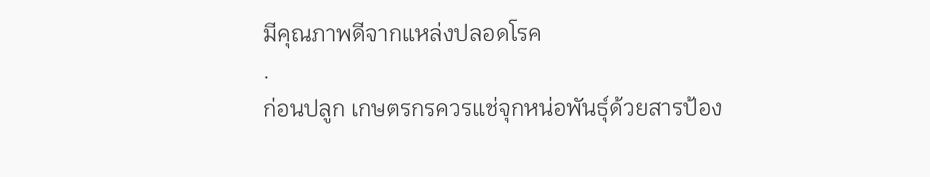มีคุณภาพดีจากแหล่งปลอดโรค
.
ก่อนปลูก เกษตรกรควรแช่จุกหน่อพันธุ์ด้วยสารป้อง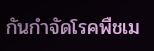กันกำจัดโรคพืชเม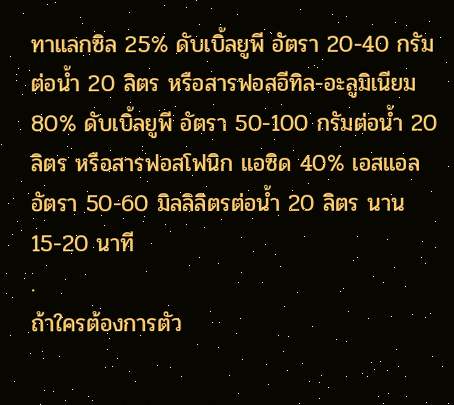ทาแลกซิล 25% ดับเบิ้ลยูพี อัตรา 20-40 กรัมต่อน้ำ 20 ลิตร หรือสารฟอสอีทิล-อะลูมิเนียม 80% ดับเบิ้ลยูพี อัตรา 50-100 กรัมต่อน้ำ 20 ลิตร หรือสารฟอสโฟนิก แอซิด 40% เอสแอล อัตรา 50-60 มิลลิลิตรต่อน้ำ 20 ลิตร นาน 15-20 นาที
.
ถ้าใครต้องการตัว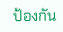ป้องกัน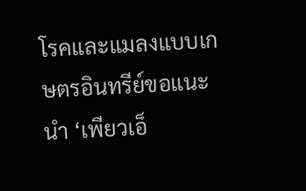โรคและแมลงแบบเกษตรอินทรีย์ขอแนะนำ ‘เพียวเอ็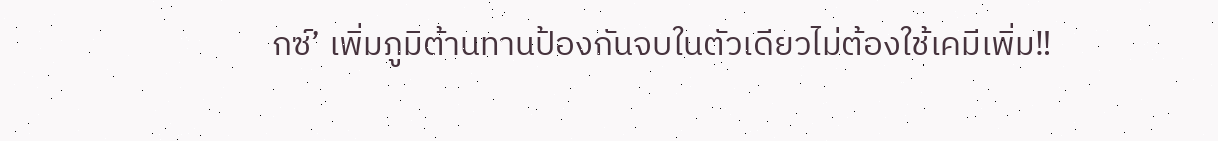กซ์’ เพิ่มภูมิต้านทานป้องกันจบในตัวเดียวไม่ต้องใช้เคมีเพิ่ม‼